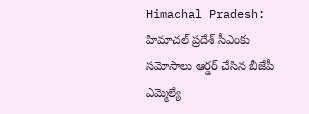Himachal Pradesh: హిమాచల్ ప్రదేశ్ సీఎంకు సమోసాలు ఆర్డర్ చేసిన బీజేపీ ఎమ్మెల్యే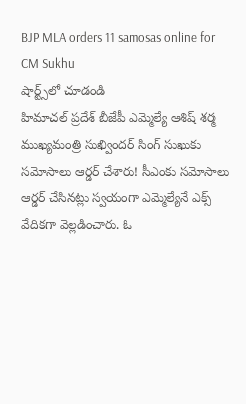BJP MLA orders 11 samosas online for CM Sukhu
షార్ట్స్‌లో చూడండి
హిమాచల్ ప్రదేశ్ బీజేపీ ఎమ్మెల్యే ఆశిష్ శర్మ ముఖ్యమంత్రి సుఖ్విందర్ సింగ్ సుఖుకు సమోసాలు ఆర్డర్ చేశారు! సీఎంకు సమోసాలు ఆర్డర్ చేసినట్లు స్వయంగా ఎమ్మెల్యేనే ఎక్స్ వేదికగా వెల్లడించారు. ఓ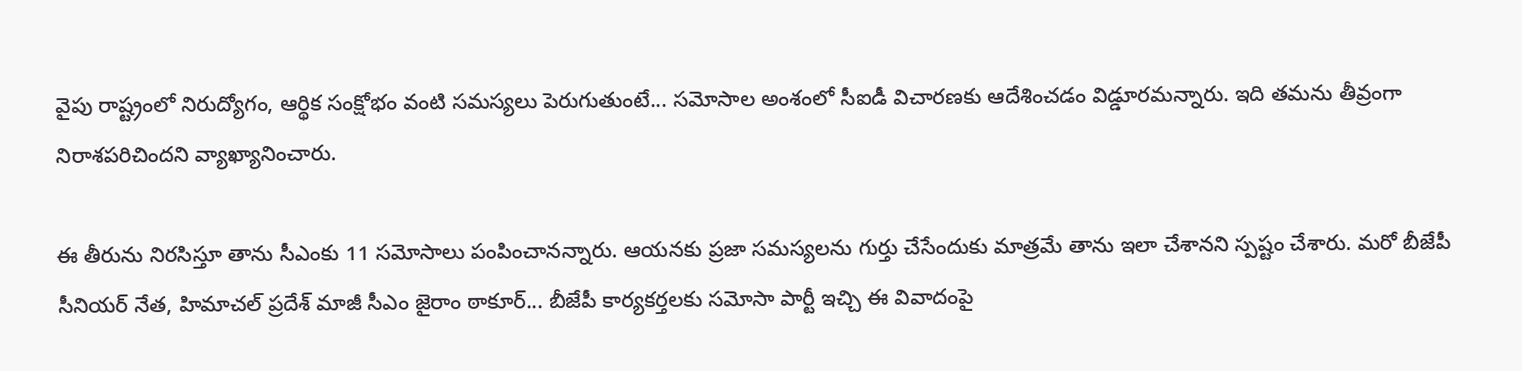వైపు రాష్ట్రంలో నిరుద్యోగం, ఆర్థిక సంక్షోభం వంటి సమస్యలు పెరుగుతుంటే... సమోసాల అంశంలో సీఐడీ విచారణకు ఆదేశించడం విడ్డూరమన్నారు. ఇది తమను తీవ్రంగా నిరాశపరిచిందని వ్యాఖ్యానించారు.

ఈ తీరును నిరసిస్తూ తాను సీఎంకు 11 సమోసాలు పంపించానన్నారు. ఆయనకు ప్రజా సమస్యలను గుర్తు చేసేందుకు మాత్రమే తాను ఇలా చేశానని స్పష్టం చేశారు. మరో బీజేపీ సీనియర్ నేత, హిమాచల్ ప్రదేశ్ మాజీ సీఎం జైరాం ఠాకూర్... బీజేపీ కార్యకర్తలకు సమోసా పార్టీ ఇచ్చి ఈ వివాదంపై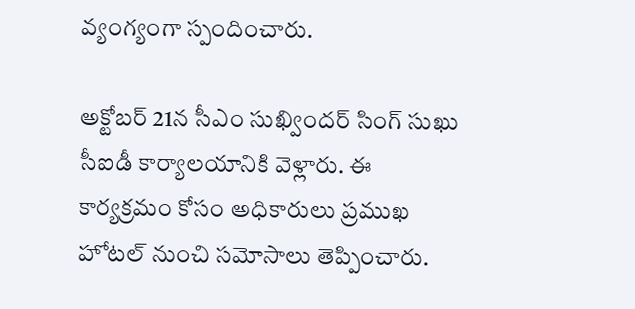వ్యంగ్యంగా స్పందించారు.

అక్టోబర్ 21న సీఎం సుఖ్విందర్ సింగ్ సుఖు సీఐడీ కార్యాలయానికి వెళ్లారు. ఈ కార్యక్రమం కోసం అధికారులు ప్రముఖ హోటల్ నుంచి సమోసాలు తెప్పించారు.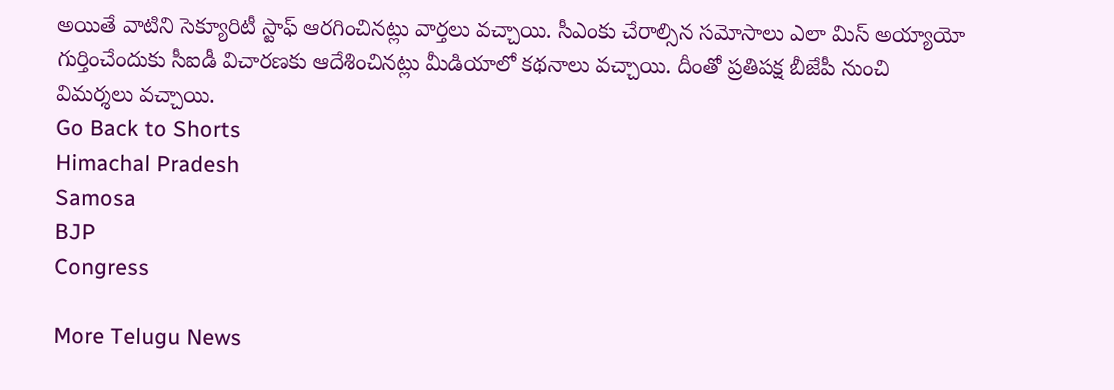అయితే వాటిని సెక్యూరిటీ స్టాఫ్ ఆరగించినట్లు వార్తలు వచ్చాయి. సీఎంకు చేరాల్సిన సమోసాలు ఎలా మిస్ అయ్యాయో గుర్తించేందుకు సీఐడీ విచారణకు ఆదేశించినట్లు మీడియాలో కథనాలు వచ్చాయి. దీంతో ప్రతిపక్ష బీజేపీ నుంచి విమర్శలు వచ్చాయి.
Go Back to Shorts
Himachal Pradesh
Samosa
BJP
Congress

More Telugu News